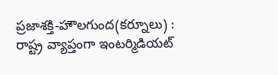ప్రజాశక్తి-హౌలగుంద(కర్నూలు) : రాష్ట్ర వ్యాప్తంగా ఇంటర్మిడియట్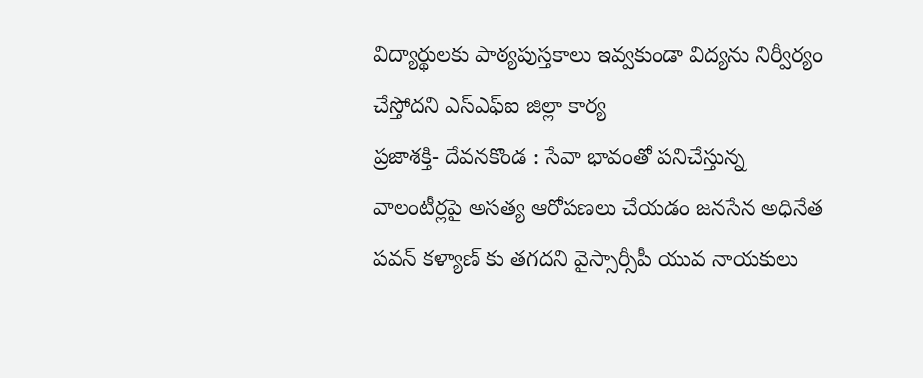విద్యార్థులకు పాఠ్యపుస్తకాలు ఇవ్వకుండా విద్యను నిర్వీర్యం చేస్తోదని ఎస్ఎఫ్ఐ జిల్లా కార్య
ప్రజాశక్తి- దేవనకొండ : సేవా భావంతో పనిచేస్తున్న వాలంటీర్లపై అసత్య ఆరోపణలు చేయడం జనసేన అధినేత పవన్ కళ్యాణ్ కు తగదని వైస్సార్సీపీ యువ నాయకులు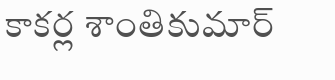కాకర్ల శాంతికుమార్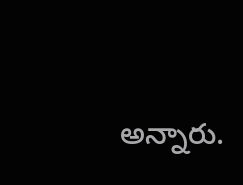అన్నారు.